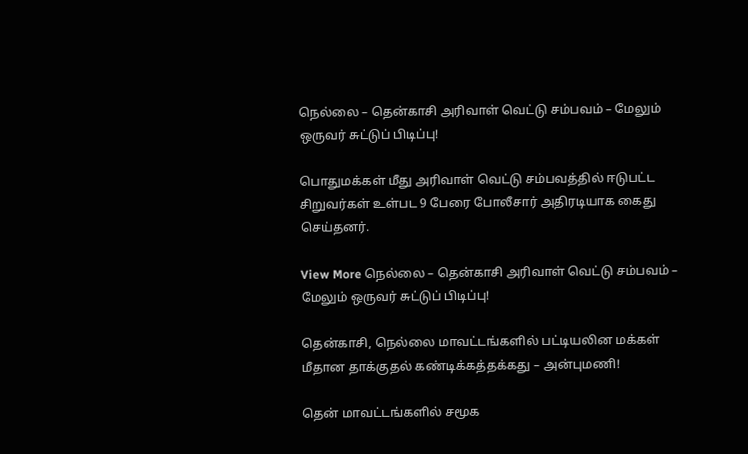நெல்லை – தென்காசி அரிவாள் வெட்டு சம்பவம் – மேலும் ஒருவர் சுட்டுப் பிடிப்பு!

பொதுமக்கள் மீது அரிவாள் வெட்டு சம்பவத்தில் ஈடுபட்ட சிறுவர்கள் உள்பட 9 பேரை போலீசார் அதிரடியாக கைது செய்தனர்.

View More நெல்லை – தென்காசி அரிவாள் வெட்டு சம்பவம் – மேலும் ஒருவர் சுட்டுப் பிடிப்பு!

தென்காசி, நெல்லை மாவட்டங்களில் பட்டியலின மக்கள் மீதான தாக்குதல் கண்டிக்கத்தக்கது – அன்புமணி!

தென் மாவட்டங்களில் சமூக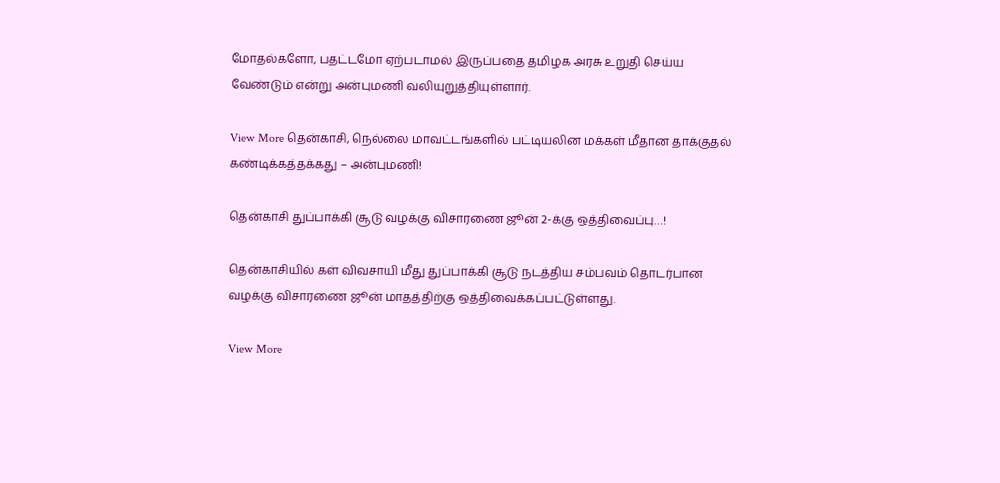மோதல்களோ, பதட்டமோ ஏற்படாமல் இருப்பதை தமிழக அரசு உறுதி செய்ய வேண்டும் என்று அன்புமணி வலியுறுத்தியுள்ளார்.

View More தென்காசி, நெல்லை மாவட்டங்களில் பட்டியலின மக்கள் மீதான தாக்குதல் கண்டிக்கத்தக்கது – அன்புமணி!

தென்காசி துப்பாக்கி சூடு வழக்கு விசாரணை ஜூன் 2-க்கு ஒத்திவைப்பு…!

தென்காசியில் கள் விவசாயி மீது துப்பாக்கி சூடு நடத்திய சம்பவம் தொடர்பான வழக்கு விசாரணை ஜூன் மாதத்திற்கு ஒத்திவைக்கப்பட்டுள்ளது.

View More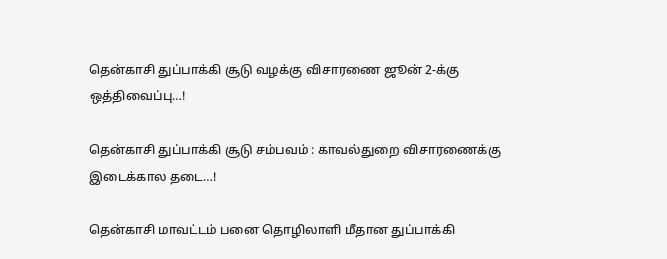தென்காசி துப்பாக்கி சூடு வழக்கு விசாரணை ஜூன் 2-க்கு ஒத்திவைப்பு…!

தென்காசி துப்பாக்கி சூடு சம்பவம் : காவல்துறை விசாரணைக்கு இடைக்கால தடை…!

தென்காசி மாவட்டம் பனை தொழிலாளி மீதான துப்பாக்கி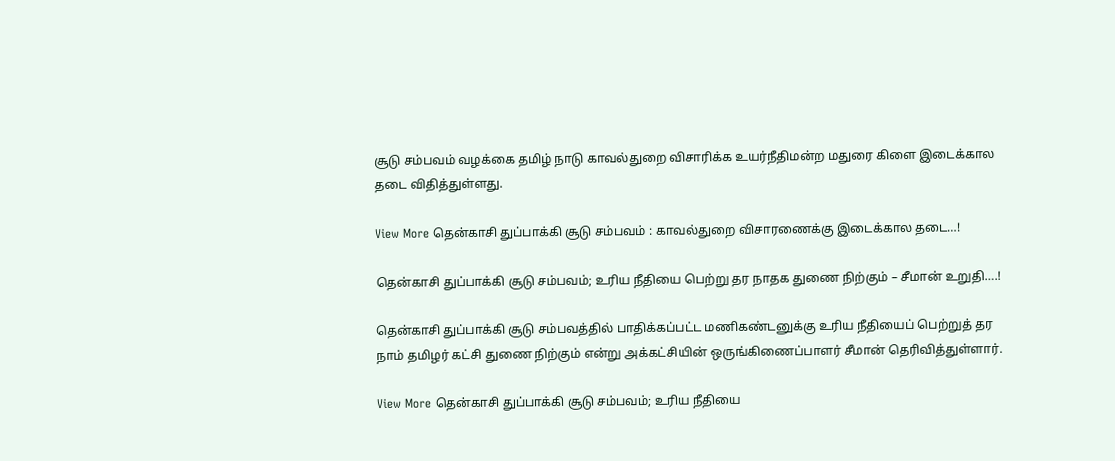சூடு சம்பவம் வழக்கை தமிழ் நாடு காவல்துறை விசாரிக்க உயர்நீதிமன்ற மதுரை கிளை இடைக்கால தடை விதித்துள்ளது.

View More தென்காசி துப்பாக்கி சூடு சம்பவம் : காவல்துறை விசாரணைக்கு இடைக்கால தடை…!

தென்காசி துப்பாக்கி சூடு சம்பவம்; உரிய நீதியை பெற்று தர நாதக துணை நிற்கும் – சீமான் உறுதி….!

தென்காசி துப்பாக்கி சூடு சம்பவத்தில் பாதிக்கப்பட்ட மணிகண்டனுக்கு உரிய நீதியைப் பெற்றுத் தர நாம் தமிழர் கட்சி துணை நிற்கும் என்று அக்கட்சியின் ஒருங்கிணைப்பாளர் சீமான் தெரிவித்துள்ளார்.

View More தென்காசி துப்பாக்கி சூடு சம்பவம்; உரிய நீதியை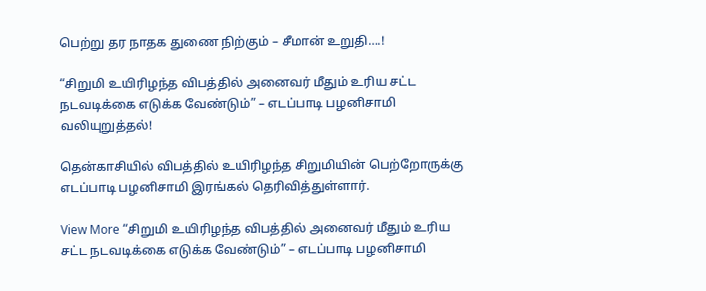பெற்று தர நாதக துணை நிற்கும் – சீமான் உறுதி….!

“சிறுமி உயிரிழந்த விபத்தில் அனைவர் மீதும் உரிய சட்ட நடவடிக்கை எடுக்க வேண்டும்” – எடப்பாடி பழனிசாமி வலியுறுத்தல்!

தென்காசியில் விபத்தில் உயிரிழந்த சிறுமியின் பெற்றோருக்கு எடப்பாடி பழனிசாமி இரங்கல் தெரிவித்துள்ளார்.

View More “சிறுமி உயிரிழந்த விபத்தில் அனைவர் மீதும் உரிய சட்ட நடவடிக்கை எடுக்க வேண்டும்” – எடப்பாடி பழனிசாமி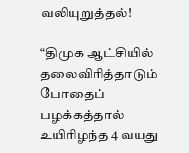வலியுறுத்தல்!

“திமுக ஆட்சியில் தலைவிரித்தாடும் போதைப் பழக்கத்தால் உயிரிழந்த 4 வயது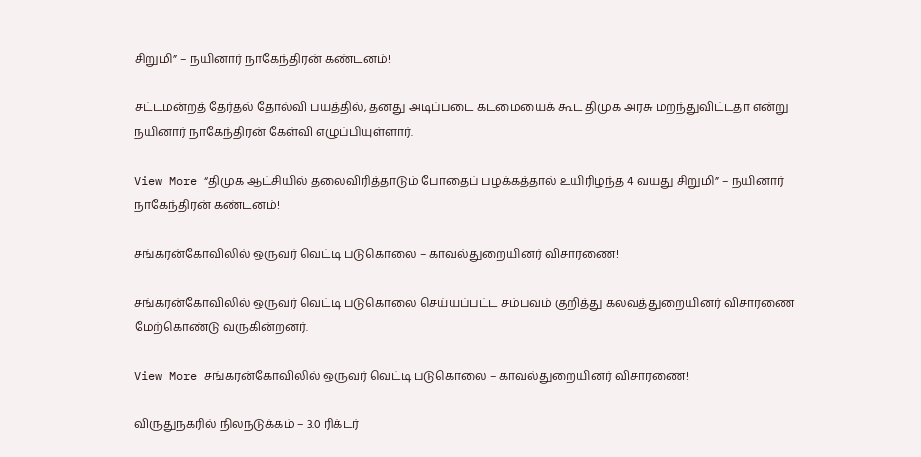சிறுமி” – நயினார் நாகேந்திரன் கண்டனம்!

சட்டமன்றத் தேர்தல் தோல்வி பயத்தில், தனது அடிப்படை கடமையைக் கூட திமுக அரசு மறந்துவிட்டதா என்று நயினார் நாகேந்திரன் கேள்வி எழுப்பியுள்ளார்.

View More “திமுக ஆட்சியில் தலைவிரித்தாடும் போதைப் பழக்கத்தால் உயிரிழந்த 4 வயது சிறுமி” – நயினார் நாகேந்திரன் கண்டனம்!

சங்கரன்கோவிலில் ஒருவர் வெட்டி படுகொலை – காவல்துறையினர் விசாரணை!

சங்கரன்கோவிலில் ஒருவர் வெட்டி படுகொலை செய்யப்பட்ட சம்பவம் குறித்து கலவத்துறையினர் விசாரணை மேற்கொண்டு வருகின்றனர்.

View More சங்கரன்கோவிலில் ஒருவர் வெட்டி படுகொலை – காவல்துறையினர் விசாரணை!

விருதுநகரில் நிலநடுக்கம் – 3.0 ரிக்டர்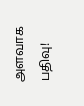அளவாக பதிவு!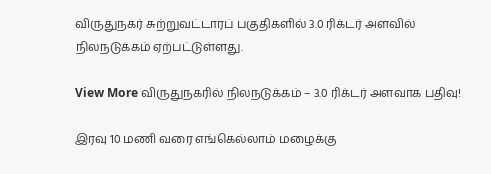விருதுநகர் சுற்றுவட்டாரப் பகுதிகளில் 3.0 ரிக்டர் அளவில் நிலநடுக்கம் ஏற்பட்டுள்ளது.

View More விருதுநகரில் நிலநடுக்கம் – 3.0 ரிக்டர் அளவாக பதிவு!

இரவு 10 மணி வரை எங்கெல்லாம் மழைக்கு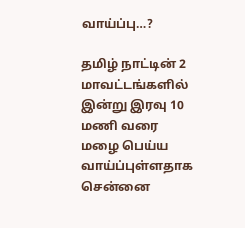வாய்ப்பு…?

தமிழ் நாட்டின் 2 மாவட்டங்களில் இன்று இரவு 10 மணி வரை  மழை பெய்ய வாய்ப்புள்ளதாக சென்னை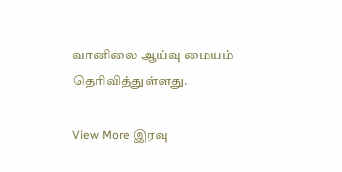வானிலை ஆய்வு மையம் தெரிவித்துள்ளது.

View More இரவு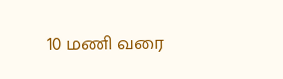10 மணி வரை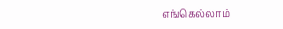எங்கெல்லாம்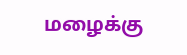மழைக்கு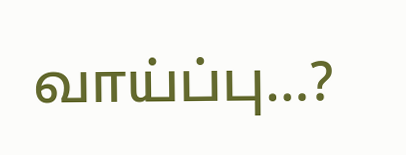வாய்ப்பு…?